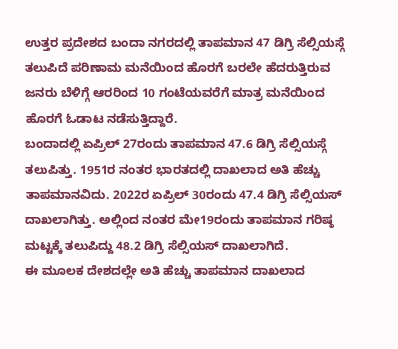ಉತ್ತರ ಪ್ರದೇಶದ ಬಂದಾ ನಗರದಲ್ಲಿ ತಾಪಮಾನ 47 ಡಿಗ್ರಿ ಸೆಲ್ಸಿಯಸ್ಗೆ ತಲುಪಿದೆ ಪರಿಣಾಮ ಮನೆಯಿಂದ ಹೊರಗೆ ಬರಲೇ ಹೆದರುತ್ತಿರುವ ಜನರು ಬೆಳಿಗ್ಗೆ ಆರರಿಂದ 10 ಗಂಟೆಯವರೆಗೆ ಮಾತ್ರ ಮನೆಯಿಂದ ಹೊರಗೆ ಓಡಾಟ ನಡೆಸುತ್ತಿದ್ದಾರೆ.
ಬಂದಾದಲ್ಲಿ ಏಪ್ರಿಲ್ 27ರಂದು ತಾಪಮಾನ 47.6 ಡಿಗ್ರಿ ಸೆಲ್ಸಿಯಸ್ಗೆ ತಲುಪಿತ್ತು. 1951ರ ನಂತರ ಭಾರತದಲ್ಲಿ ದಾಖಲಾದ ಅತಿ ಹೆಚ್ಚು ತಾಪಮಾನವಿದು. 2022ರ ಏಪ್ರಿಲ್ 30ರಂದು 47.4 ಡಿಗ್ರಿ ಸೆಲ್ಸಿಯಸ್ ದಾಖಲಾಗಿತ್ತು. ಅಲ್ಲಿಂದ ನಂತರ ಮೇ19ರಂದು ತಾಪಮಾನ ಗರಿಷ್ಠ ಮಟ್ಟಕ್ಕೆ ತಲುಪಿದ್ದು 48.2 ಡಿಗ್ರಿ ಸೆಲ್ಸಿಯಸ್ ದಾಖಲಾಗಿದೆ.
ಈ ಮೂಲಕ ದೇಶದಲ್ಲೇ ಅತಿ ಹೆಚ್ಚು ತಾಪಮಾನ ದಾಖಲಾದ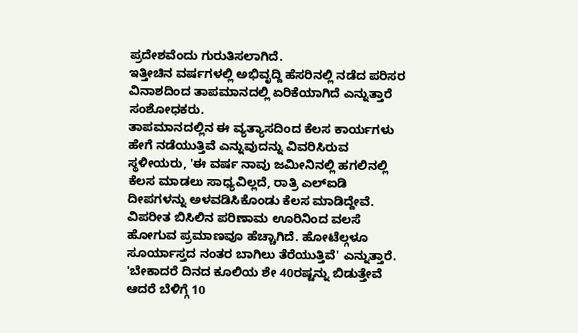ಪ್ರದೇಶವೆಂದು ಗುರುತಿಸಲಾಗಿದೆ.
ಇತ್ತೀಚಿನ ವರ್ಷಗಳಲ್ಲಿ ಅಭಿವೃದ್ದಿ ಹೆಸರಿನಲ್ಲಿ ನಡೆದ ಪರಿಸರ ವಿನಾಶದಿಂದ ತಾಪಮಾನದಲ್ಲಿ ಏರಿಕೆಯಾಗಿದೆ ಎನ್ನುತ್ತಾರೆ ಸಂಶೋಧಕರು.
ತಾಪಮಾನದಲ್ಲಿನ ಈ ವ್ಯತ್ಯಾಸದಿಂದ ಕೆಲಸ ಕಾರ್ಯಗಳು ಹೇಗೆ ನಡೆಯುತ್ತಿವೆ ಎನ್ನುವುದನ್ನು ವಿವರಿಸಿರುವ ಸ್ಥಳೀಯರು, 'ಈ ವರ್ಷ ನಾವು ಜಮೀನಿನಲ್ಲಿ ಹಗಲಿನಲ್ಲಿ ಕೆಲಸ ಮಾಡಲು ಸಾಧ್ಯವಿಲ್ಲದೆ, ರಾತ್ರಿ ಎಲ್ಐಡಿ ದೀಪಗಳನ್ನು ಅಳವಡಿಸಿಕೊಂಡು ಕೆಲಸ ಮಾಡಿದ್ದೇವೆ. ವಿಪರೀತ ಬಿಸಿಲಿನ ಪರಿಣಾಮ ಊರಿನಿಂದ ವಲಸೆ ಹೋಗುವ ಪ್ರಮಾಣವೂ ಹೆಚ್ಚಾಗಿದೆ. ಹೋಟೆಲ್ಗಳೂ ಸೂರ್ಯಾಸ್ತದ ನಂತರ ಬಾಗಿಲು ತೆರೆಯುತ್ತಿವೆ' ಎನ್ನುತ್ತಾರೆ.
'ಬೇಕಾದರೆ ದಿನದ ಕೂಲಿಯ ಶೇ 40ರಷ್ಟನ್ನು ಬಿಡುತ್ತೇವೆ ಆದರೆ ಬೆಳಿಗ್ಗೆ 10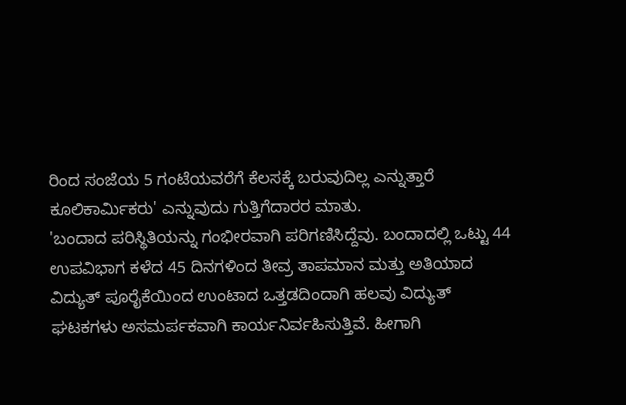ರಿಂದ ಸಂಜೆಯ 5 ಗಂಟೆಯವರೆಗೆ ಕೆಲಸಕ್ಕೆ ಬರುವುದಿಲ್ಲ ಎನ್ನುತ್ತಾರೆ ಕೂಲಿಕಾರ್ಮಿಕರು' ಎನ್ನುವುದು ಗುತ್ತಿಗೆದಾರರ ಮಾತು.
'ಬಂದಾದ ಪರಿಸ್ಥಿತಿಯನ್ನು ಗಂಭೀರವಾಗಿ ಪರಿಗಣಿಸಿದ್ದೆವು. ಬಂದಾದಲ್ಲಿ ಒಟ್ಟು 44 ಉಪವಿಭಾಗ ಕಳೆದ 45 ದಿನಗಳಿಂದ ತೀವ್ರ ತಾಪಮಾನ ಮತ್ತು ಅತಿಯಾದ ವಿದ್ಯುತ್ ಪೂರೈಕೆಯಿಂದ ಉಂಟಾದ ಒತ್ತಡದಿಂದಾಗಿ ಹಲವು ವಿದ್ಯುತ್ ಘಟಕಗಳು ಅಸಮರ್ಪಕವಾಗಿ ಕಾರ್ಯನಿರ್ವಹಿಸುತ್ತಿವೆ. ಹೀಗಾಗಿ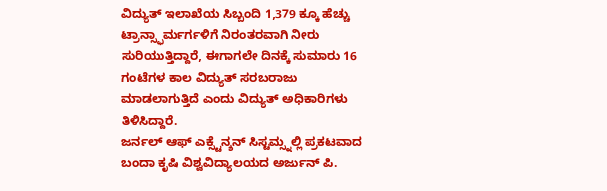ವಿದ್ಯುತ್ ಇಲಾಖೆಯ ಸಿಬ್ಬಂದಿ 1,379 ಕ್ಕೂ ಹೆಚ್ಚು ಟ್ರಾನ್ಸ್ಫಾರ್ಮರ್ಗಳಿಗೆ ನಿರಂತರವಾಗಿ ನೀರು ಸುರಿಯುತ್ತಿದ್ದಾರೆ, ಈಗಾಗಲೇ ದಿನಕ್ಕೆ ಸುಮಾರು 16 ಗಂಟೆಗಳ ಕಾಲ ವಿದ್ಯುತ್ ಸರಬರಾಜು ಮಾಡಲಾಗುತ್ತಿದೆ ಎಂದು ವಿದ್ಯುತ್ ಅಧಿಕಾರಿಗಳು ತಿಳಿಸಿದ್ದಾರೆ.
ಜರ್ನಲ್ ಆಫ್ ಎಕ್ಸ್ಟೆನ್ಶನ್ ಸಿಸ್ಟಮ್ಸ್ನಲ್ಲಿ ಪ್ರಕಟವಾದ ಬಂದಾ ಕೃಷಿ ವಿಶ್ವವಿದ್ಯಾಲಯದ ಅರ್ಜುನ್ ಪಿ.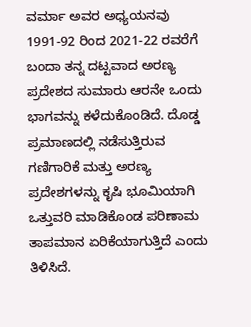ವರ್ಮಾ ಅವರ ಅಧ್ಯಯನವು 1991-92 ರಿಂದ 2021-22 ರವರೆಗೆ ಬಂದಾ ತನ್ನ ದಟ್ಟವಾದ ಅರಣ್ಯ ಪ್ರದೇಶದ ಸುಮಾರು ಆರನೇ ಒಂದು ಭಾಗವನ್ನು ಕಳೆದುಕೊಂಡಿದೆ. ದೊಡ್ಡ ಪ್ರಮಾಣದಲ್ಲಿ ನಡೆಸುತ್ತಿರುವ ಗಣಿಗಾರಿಕೆ ಮತ್ತು ಅರಣ್ಯ ಪ್ರದೇಶಗಳನ್ನು ಕೃಷಿ ಭೂಮಿಯಾಗಿ ಒತ್ತುವರಿ ಮಾಡಿಕೊಂಡ ಪರಿಣಾಮ ತಾಪಮಾನ ಏರಿಕೆಯಾಗುತ್ತಿದೆ ಎಂದು ತಿಳಿಸಿದೆ.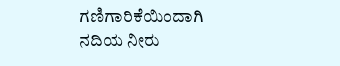ಗಣಿಗಾರಿಕೆಯಿಂದಾಗಿ ನದಿಯ ನೀರು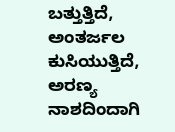ಬತ್ತುತ್ತಿದೆ, ಅಂತರ್ಜಲ ಕುಸಿಯುತ್ತಿದೆ, ಅರಣ್ಯ ನಾಶದಿಂದಾಗಿ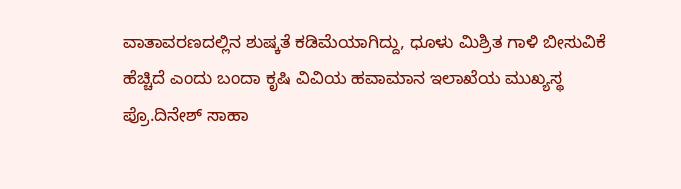ವಾತಾವರಣದಲ್ಲಿನ ಶುಷ್ಕತೆ ಕಡಿಮೆಯಾಗಿದ್ದು, ಧೂಳು ಮಿಶ್ರಿತ ಗಾಳಿ ಬೀಸುವಿಕೆ ಹೆಚ್ಚಿದೆ ಎಂದು ಬಂದಾ ಕೃಷಿ ವಿವಿಯ ಹವಾಮಾನ ಇಲಾಖೆಯ ಮುಖ್ಯಸ್ಥ ಪ್ರೊ.ದಿನೇಶ್ ಸಾಹಾ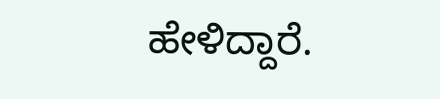ಹೇಳಿದ್ದಾರೆ.